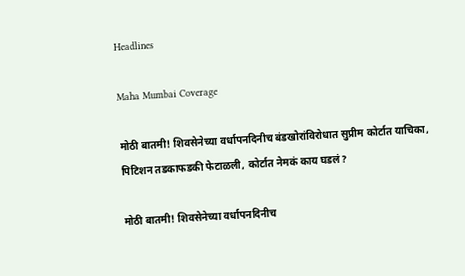Headlines

Maha Mumbai Coverage

मोठी बातमी! शिवसेनेच्या वर्धापनदिनीच बंडखोरांविरोधात सुप्रीम कोर्टात याचिका, पिटिशन तडकाफडकी फेटाळली, कोर्टात नेमकं काय घडलं?

मोठी बातमी! शिवसेनेच्या वर्धापनदिनीच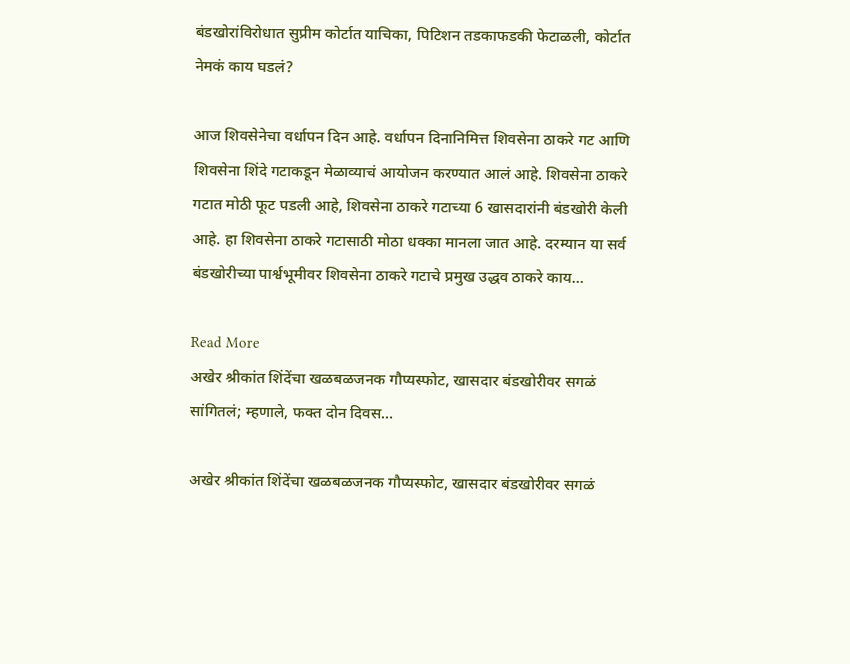बंडखोरांविरोधात सुप्रीम कोर्टात याचिका, पिटिशन तडकाफडकी फेटाळली, कोर्टात नेमकं काय घडलं?

आज शिवसेनेचा वर्धापन दिन आहे. वर्धापन दिनानिमित्त शिवसेना ठाकरे गट आणि शिवसेना शिंदे गटाकडून मेळाव्याचं आयोजन करण्यात आलं आहे. शिवसेना ठाकरे गटात मोठी फूट पडली आहे, शिवसेना ठाकरे गटाच्या 6 खासदारांनी बंडखोरी केली आहे. हा शिवसेना ठाकरे गटासाठी मोठा धक्का मानला जात आहे. दरम्यान या सर्व बंडखोरीच्या पार्श्वभूमीवर शिवसेना ठाकरे गटाचे प्रमुख उद्धव ठाकरे काय…

Read More
अखेर श्रीकांत शिंदेंचा खळबळजनक गौप्यस्फोट, खासदार बंडखोरीवर सगळं सांगितलं; म्हणाले, फक्त दोन दिवस…

अखेर श्रीकांत शिंदेंचा खळबळजनक गौप्यस्फोट, खासदार बंडखोरीवर सगळं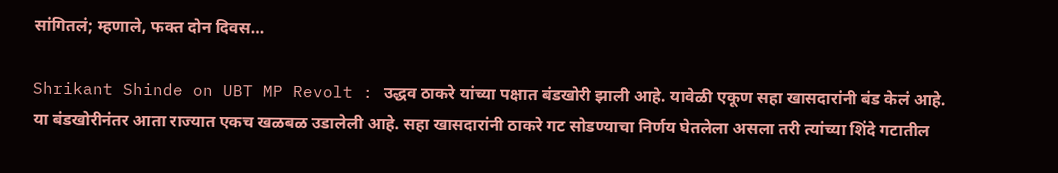सांगितलं; म्हणाले, फक्त दोन दिवस…

Shrikant Shinde on UBT MP Revolt : उद्धव ठाकरे यांच्या पक्षात बंडखोरी झाली आहे. यावेळी एकूण सहा खासदारांनी बंड केलं आहे. या बंडखोरीनंतर आता राज्यात एकच खळबळ उडालेली आहे. सहा खासदारांनी ठाकरे गट सोडण्याचा निर्णय घेतलेला असला तरी त्यांच्या शिंदे गटातील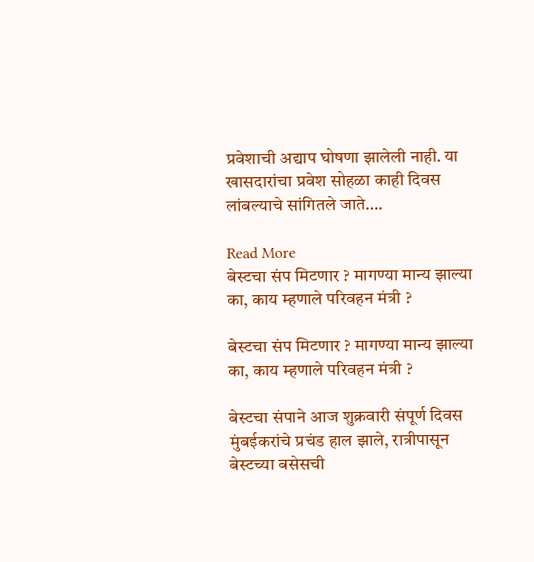प्रवेशाची अद्याप घोषणा झालेली नाही. या खासदारांचा प्रवेश सोहळा काही दिवस लांबल्याचे सांगितले जाते….

Read More
बेस्टचा संप मिटणार ? मागण्या मान्य झाल्या का, काय म्हणाले परिवहन मंत्री ?

बेस्टचा संप मिटणार ? मागण्या मान्य झाल्या का, काय म्हणाले परिवहन मंत्री ?

बेस्टचा संपाने आज शुक्रवारी संपूर्ण दिवस मुंबईकरांचे प्रचंड हाल झाले, रात्रीपासून बेस्टच्या बसेसची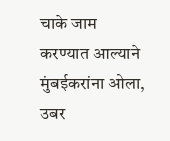चाके जाम करण्यात आल्याने मुंबईकरांना ओला, उबर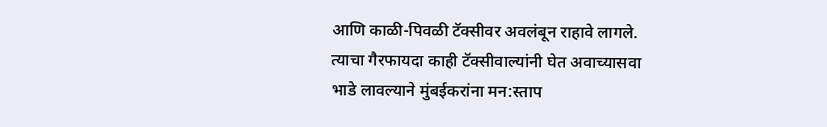आणि काळी-पिवळी टॅक्सीवर अवलंबून राहावे लागले. त्याचा गैरफायदा काही टॅक्सीवाल्यांनी घेत अवाच्यासवा भाडे लावल्याने मुंबईकरांना मन:स्ताप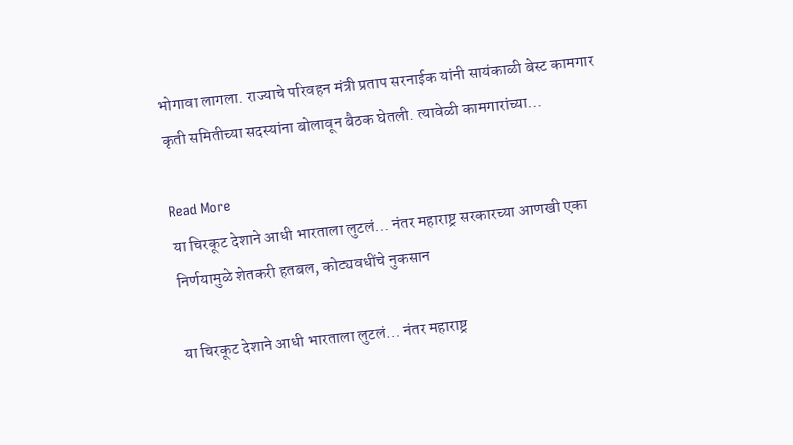भोगावा लागला. राज्याचे परिवहन मंत्री प्रताप सरनाईक यांनी सायंकाळी बेस्ट कामगार कृती समितीच्या सदस्यांना बोलावून बैठक घेतली. त्यावेळी कामगारांच्या…

Read More
या चिरकूट देशाने आधी भारताला लुटलं… नंतर महाराष्ट्र सरकारच्या आणखी एका निर्णयामुळे शेतकरी हतबल, कोट्यवधींचे नुकसान

या चिरकूट देशाने आधी भारताला लुटलं… नंतर महाराष्ट्र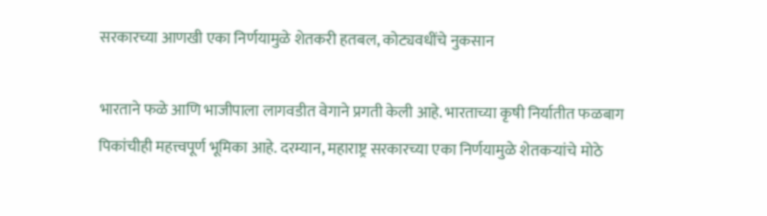सरकारच्या आणखी एका निर्णयामुळे शेतकरी हतबल, कोट्यवधींचे नुकसान

भारताने फळे आणि भाजीपाला लागवडीत वेगाने प्रगती केली आहे. भारताच्या कृषी निर्यातीत फळबाग पिकांचीही महत्त्वपूर्ण भूमिका आहे. दरम्यान, महाराष्ट्र सरकारच्या एका निर्णयामुळे शेतकऱ्यांचे मोठे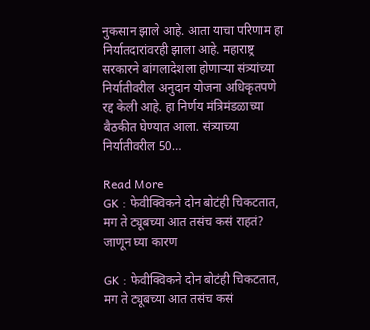नुकसान झाले आहे. आता याचा परिणाम हा निर्यातदारांवरही झाला आहे. महाराष्ट्र सरकारने बांगलादेशला होणाऱ्या संत्र्यांच्या निर्यातीवरील अनुदान योजना अधिकृतपणे रद्द केली आहे. हा निर्णय मंत्रिमंडळाच्या बैठकीत घेण्यात आला. संत्र्याच्या निर्यातीवरील 50…

Read More
GK : फेवीक्विकने दोन बोटंही चिकटतात, मग ते ट्यूबच्या आत तसंच कसं राहतं? जाणून घ्या कारण

GK : फेवीक्विकने दोन बोटंही चिकटतात, मग ते ट्यूबच्या आत तसंच कसं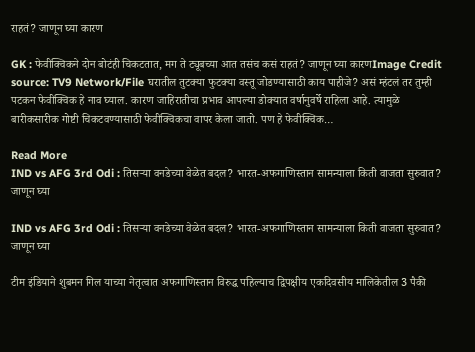राहतं? जाणून घ्या कारण

GK : फेवीक्विकने दोन बोटंही चिकटतात, मग ते ट्यूबच्या आत तसंच कसं राहतं? जाणून घ्या कारणImage Credit source: TV9 Network/File घरातील तुटक्या फुटक्या वस्तू जोडण्यासाठी काय पाहीजे? असं म्हंटलं तर तुम्ही पटकन फेवीक्विक हे नाव घ्याल. कारण जाहिरातीचा प्रभाव आपल्या डोक्यात वर्षानुवर्षे राहिला आहे. त्यामुळे बारीकसारीक गोष्टी चिकटवण्यासाठी फेवीक्विकचा वापर केला जातो. पण हे फेवीक्विक…

Read More
IND vs AFG 3rd Odi : तिसऱ्या वनडेच्या वेळेत बदल? भारत-अफगाणिस्तान सामन्याला किती वाजता सुरुवात? जाणून घ्या

IND vs AFG 3rd Odi : तिसऱ्या वनडेच्या वेळेत बदल? भारत-अफगाणिस्तान सामन्याला किती वाजता सुरुवात? जाणून घ्या

टीम इंडियाने शुबमन गिल याच्या नेतृत्वात अफगाणिस्तान विरुद्ध पहिल्याच द्विपक्षीय एकदिवसीय मालिकेतील 3 पैकी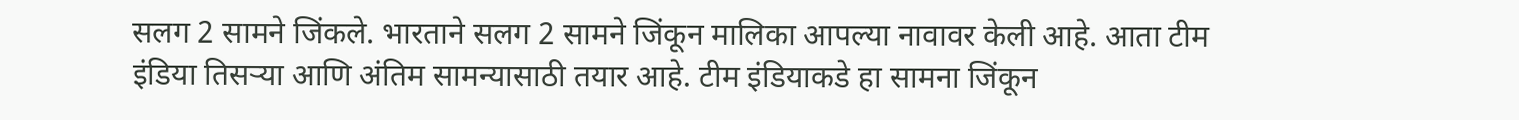सलग 2 सामने जिंकले. भारताने सलग 2 सामने जिंकून मालिका आपल्या नावावर केली आहे. आता टीम इंडिया तिसऱ्या आणि अंतिम सामन्यासाठी तयार आहे. टीम इंडियाकडे हा सामना जिंकून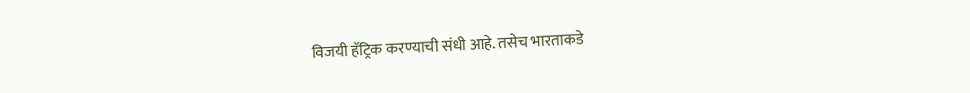विजयी हॅट्रिक करण्याची संधी आहे. तसेच भारताकडे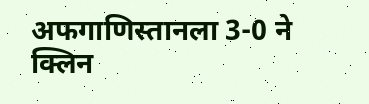अफगाणिस्तानला 3-0 ने क्लिन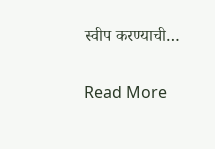स्वीप करण्याची…

Read More